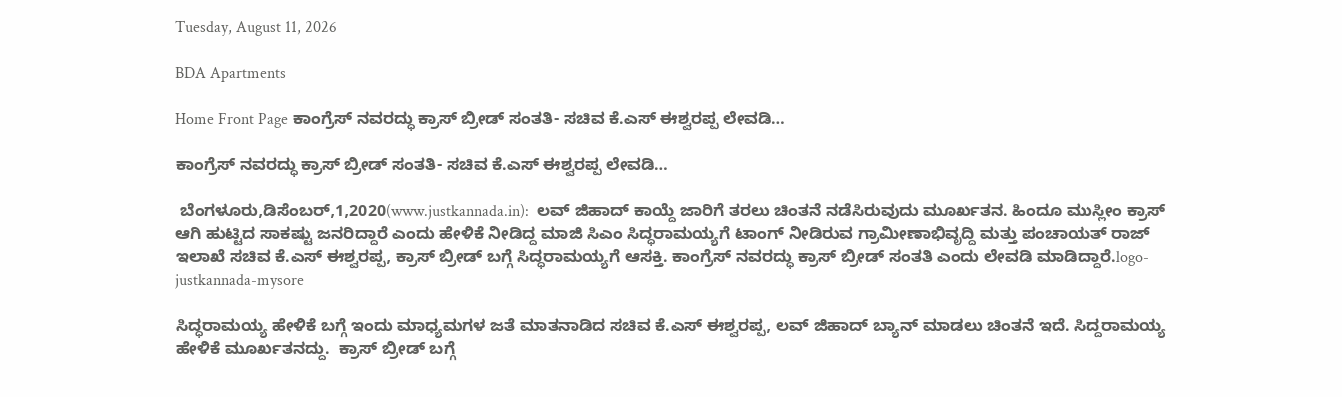Tuesday, August 11, 2026

BDA Apartments

Home Front Page ಕಾಂಗ್ರೆಸ್ ನವರದ್ಧು ಕ್ರಾಸ್ ಬ್ರೀಡ್ ಸಂತತಿ- ಸಚಿವ ಕೆ.ಎಸ್ ಈಶ್ವರಪ್ಪ ಲೇವಡಿ…

ಕಾಂಗ್ರೆಸ್ ನವರದ್ಧು ಕ್ರಾಸ್ ಬ್ರೀಡ್ ಸಂತತಿ- ಸಚಿವ ಕೆ.ಎಸ್ ಈಶ್ವರಪ್ಪ ಲೇವಡಿ…

 ಬೆಂಗಳೂರು,ಡಿಸೆಂಬರ್,1,2020(www.justkannada.in):  ಲವ್ ಜಿಹಾದ್ ಕಾಯ್ದೆ ಜಾರಿಗೆ ತರಲು ಚಿಂತನೆ ನಡೆಸಿರುವುದು ಮೂರ್ಖತನ. ಹಿಂದೂ ಮುಸ್ಲೀಂ ಕ್ರಾಸ್ ಆಗಿ ಹುಟ್ಟಿದ ಸಾಕಷ್ಟು ಜನರಿದ್ದಾರೆ ಎಂದು ಹೇಳಿಕೆ ನೀಡಿದ್ದ ಮಾಜಿ ಸಿಎಂ ಸಿದ್ಧರಾಮಯ್ಯಗೆ ಟಾಂಗ್ ನೀಡಿರುವ ಗ್ರಾಮೀಣಾಭಿವೃದ್ದಿ ಮತ್ತು ಪಂಚಾಯತ್ ರಾಜ್ ಇಲಾಖೆ ಸಚಿವ ಕೆ.ಎಸ್ ಈಶ್ವರಪ್ಪ, ಕ್ರಾಸ್ ಬ್ರೀಡ್ ಬಗ್ಗೆ ಸಿದ್ಧರಾಮಯ್ಯಗೆ ಆಸಕ್ತಿ. ಕಾಂಗ್ರೆಸ್ ನವರದ್ಧು ಕ್ರಾಸ್ ಬ್ರೀಡ್ ಸಂತತಿ ಎಂದು ಲೇವಡಿ ಮಾಡಿದ್ದಾರೆ.logo-justkannada-mysore

ಸಿದ್ಧರಾಮಯ್ಯ ಹೇಳಿಕೆ ಬಗ್ಗೆ ಇಂದು ಮಾಧ್ಯಮಗಳ ಜತೆ ಮಾತನಾಡಿದ ಸಚಿವ ಕೆ.ಎಸ್ ಈಶ್ವರಪ್ಪ, ಲವ್ ಜಿಹಾದ್ ಬ್ಯಾನ್ ಮಾಡಲು ಚಿಂತನೆ ಇದೆ. ಸಿದ್ದರಾಮಯ್ಯ ಹೇಳಿಕೆ ಮೂರ್ಖತನದ್ದು.  ಕ್ರಾಸ್ ಬ್ರೀಡ್ ಬಗ್ಗೆ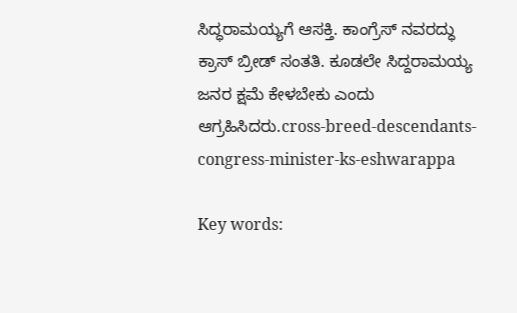ಸಿದ್ಧರಾಮಯ್ಯಗೆ ಆಸಕ್ತಿ. ಕಾಂಗ್ರೆಸ್ ನವರದ್ಧು ಕ್ರಾಸ್ ಬ್ರೀಡ್ ಸಂತತಿ. ಕೂಡಲೇ ಸಿದ್ದರಾಮಯ್ಯ ಜನರ ಕ್ಷಮೆ ಕೇಳಬೇಕು ಎಂದು ಆಗ್ರಹಿಸಿದರು.cross-breed-descendants-congress-minister-ks-eshwarappa

Key words: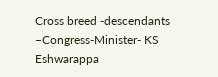Cross breed -descendants –Congress-Minister- KS Eshwarappa